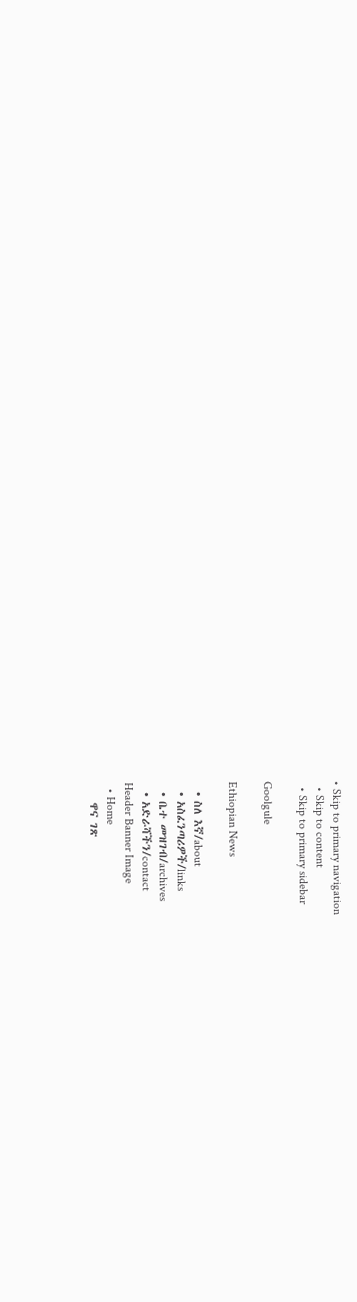• Skip to primary navigation
  • Skip to content
  • Skip to primary sidebar

Goolgule

Ethiopian News

  • ስለ እኛ/about
  • አስፈንጣሪዎች/links
  • ቤተ መዝገብ/archives
  • አድራሻችን/contact
Header Banner Image
  • Home
    ዋና ገጽ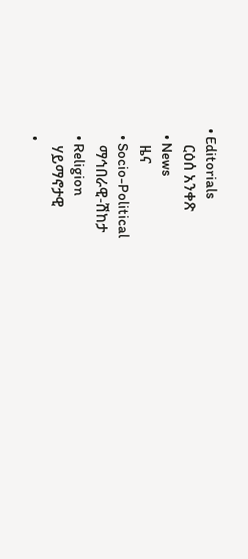• Editorials
    ርዕሰ አንቀጽ
  • News
    ዜና
  • Socio-Political
    ማኅበራዊ-ሽከታ
  • Religion
    ሃይማኖታዊ
  •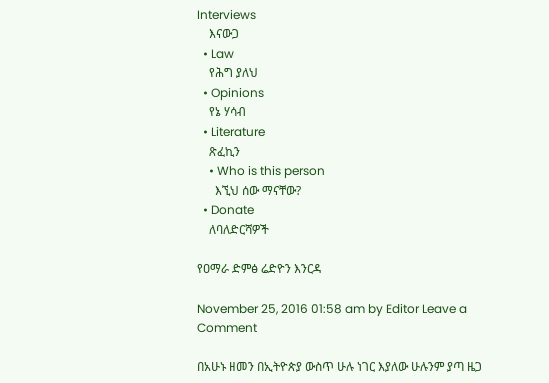Interviews
    እናውጋ
  • Law
    የሕግ ያለህ
  • Opinions
    የኔ ሃሳብ
  • Literature
    ጽፈኪን
    • Who is this person
      እኚህ ሰው ማናቸው?
  • Donate
    ለባለድርሻዎች

የዐማራ ድምፅ ሬድዮን እንርዳ

November 25, 2016 01:58 am by Editor Leave a Comment

በአሁኑ ዘመን በኢትዮጵያ ውስጥ ሁሉ ነገር እያለው ሁሉንም ያጣ ዜጋ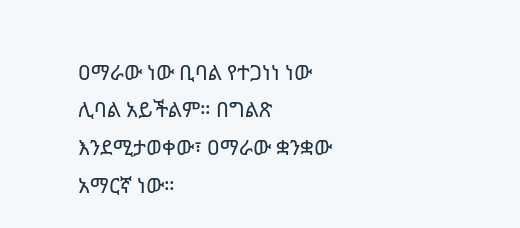ዐማራው ነው ቢባል የተጋነነ ነው ሊባል አይችልም። በግልጽ እንደሚታወቀው፣ ዐማራው ቋንቋው አማርኛ ነው።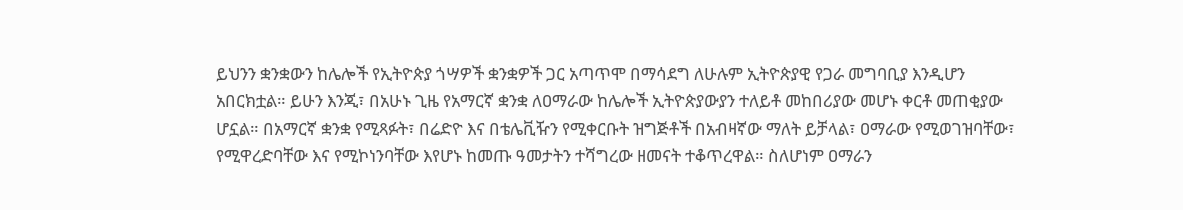ይህንን ቋንቋውን ከሌሎች የኢትዮጵያ ጎሣዎች ቋንቋዎች ጋር አጣጥሞ በማሳደግ ለሁሉም ኢትዮጵያዊ የጋራ መግባቢያ እንዲሆን አበርክቷል። ይሁን እንጂ፣ በአሁኑ ጊዜ የአማርኛ ቋንቋ ለዐማራው ከሌሎች ኢትዮጵያውያን ተለይቶ መከበሪያው መሆኑ ቀርቶ መጠቂያው ሆኗል። በአማርኛ ቋንቋ የሚጻፉት፣ በሬድዮ እና በቴሌቪዥን የሚቀርቡት ዝግጅቶች በአብዛኛው ማለት ይቻላል፣ ዐማራው የሚወገዝባቸው፣ የሚዋረድባቸው እና የሚኮነንባቸው እየሆኑ ከመጡ ዓመታትን ተሻግረው ዘመናት ተቆጥረዋል። ስለሆነም ዐማራን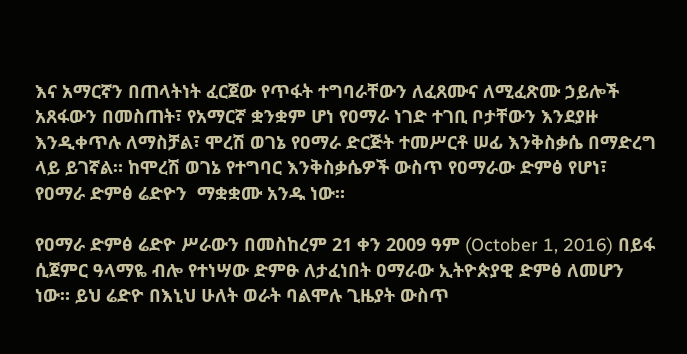እና አማርኛን በጠላትነት ፈርጀው የጥፋት ተግባራቸውን ለፈጸሙና ለሚፈጽሙ ኃይሎች አጸፋውን በመስጠት፣ የአማርኛ ቋንቋም ሆነ የዐማራ ነገድ ተገቢ ቦታቸውን እንደያዙ እንዲቀጥሉ ለማስቻል፣ ሞረሽ ወገኔ የዐማራ ድርጅት ተመሥርቶ ሠፊ እንቅስቃሴ በማድረግ ላይ ይገኛል። ከሞረሽ ወገኔ የተግባር እንቅስቃሴዎች ውስጥ የዐማራው ድምፅ የሆነ፣ የዐማራ ድምፅ ሬድዮን  ማቋቋሙ አንዱ ነው።

የዐማራ ድምፅ ሬድዮ ሥራውን በመስከረም 21 ቀን 2009 ዓም (October 1, 2016) በይፋ ሲጀምር ዓላማዬ ብሎ የተነሣው ድምፁ ለታፈነበት ዐማራው ኢትዮጵያዊ ድምፅ ለመሆን ነው። ይህ ሬድዮ በእኒህ ሁለት ወራት ባልሞሉ ጊዜያት ውስጥ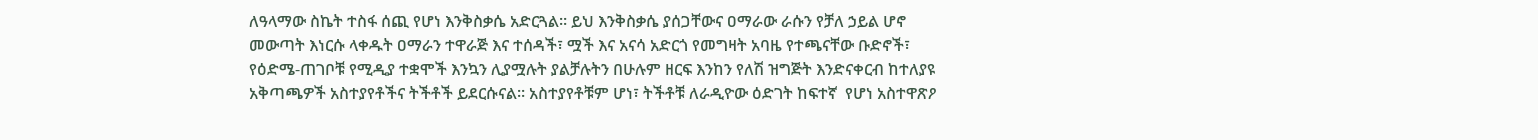ለዓላማው ስኬት ተስፋ ሰጪ የሆነ እንቅስቃሴ አድርጓል። ይህ እንቅስቃሴ ያሰጋቸውና ዐማራው ራሱን የቻለ ኃይል ሆኖ መውጣት እነርሱ ላቀዱት ዐማራን ተዋራጅ እና ተሰዳች፣ ሟች እና አናሳ አድርጎ የመግዛት አባዜ የተጫናቸው ቡድኖች፣ የዕድሜ-ጠገቦቹ የሚዲያ ተቋሞች እንኳን ሊያሟሉት ያልቻሉትን በሁሉም ዘርፍ እንከን የለሽ ዝግጅት እንድናቀርብ ከተለያዩ አቅጣጫዎች አስተያየቶችና ትችቶች ይደርሱናል። አስተያየቶቹም ሆነ፣ ትችቶቹ ለራዲዮው ዕድገት ከፍተኛ  የሆነ አስተዋጽዖ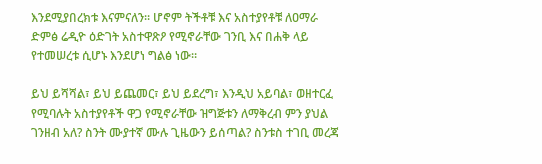እንደሚያበረክቱ እናምናለን። ሆኖም ትችቶቹ እና አስተያየቶቹ ለዐማራ ድምፅ ሬዲዮ ዕድገት አስተዋጽዖ የሚኖራቸው ገንቢ እና በሐቅ ላይ የተመሠረቱ ሲሆኑ እንደሆነ ግልፅ ነው።

ይህ ይሻሻል፣ ይህ ይጨመር፣ ይህ ይደረግ፣ እንዲህ አይባል፣ ወዘተርፈ የሚባሉት አስተያየቶች ዋጋ የሚኖራቸው ዝግጅቱን ለማቅረብ ምን ያህል ገንዘብ አለ? ስንት ሙያተኛ ሙሉ ጊዜውን ይሰጣል? ስንቱስ ተገቢ መረጃ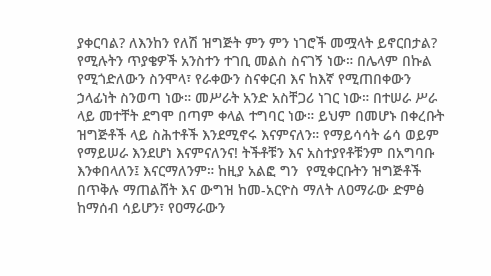ያቀርባል? ለእንከን የለሽ ዝግጅት ምን ምን ነገሮች መሟላት ይኖርበታል? የሚሉትን ጥያቄዎች አንስተን ተገቢ መልስ ስናገኝ ነው። በሌላም በኩል የሚጎድለውን ስንሞላ፣ የራቀውን ስናቀርብ እና ከእኛ የሚጠበቀውን ኃላፊነት ስንወጣ ነው። መሥራት አንድ አስቸጋሪ ነገር ነው። በተሠራ ሥራ ላይ መተቸት ደግሞ በጣም ቀላል ተግባር ነው። ይህም በመሆኑ በቀረቡት ዝግጅቶች ላይ ስሕተቶች እንደሚኖሩ እናምናለን። የማይሳሳት ሬሳ ወይም የማይሠራ እንደሆነ እናምናለንና! ትችቶቹን እና አስተያየቶቹንም በአግባቡ እንቀበላለን፤ እናርማለንም። ከዚያ አልፎ ግን  የሚቀርቡትን ዝግጅቶች በጥቅሉ ማጠልሸት እና ውግዝ ከመ-አርዮስ ማለት ለዐማራው ድምፅ ከማሰብ ሳይሆን፣ የዐማራውን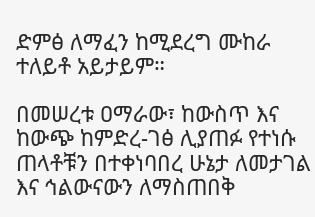ድምፅ ለማፈን ከሚደረግ ሙከራ ተለይቶ አይታይም።

በመሠረቱ ዐማራው፣ ከውስጥ እና ከውጭ ከምድረ-ገፅ ሊያጠፉ የተነሱ ጠላቶቹን በተቀነባበረ ሁኔታ ለመታገል እና ኅልውናውን ለማስጠበቅ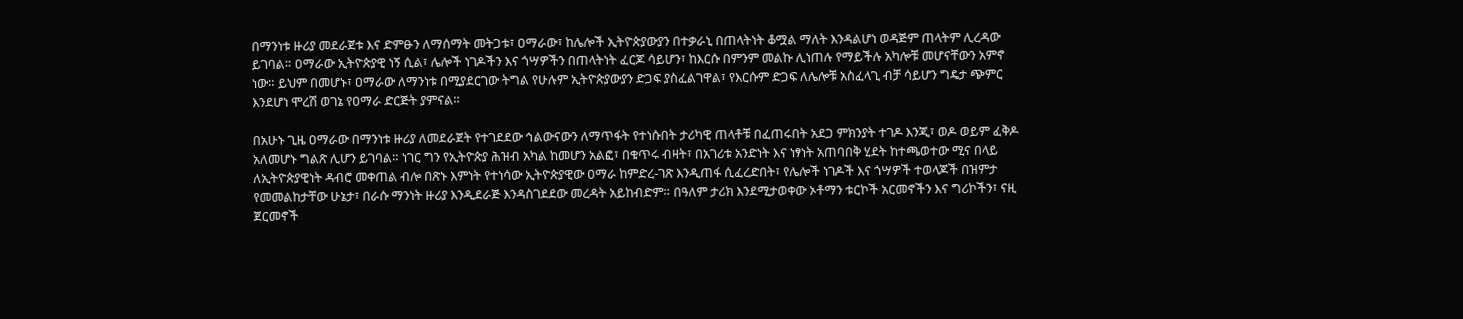በማንነቱ ዙሪያ መደራጀቱ እና ድምፁን ለማሰማት መትጋቱ፣ ዐማራው፣ ከሌሎች ኢትዮጵያውያን በተቃራኒ በጠላትነት ቆሟል ማለት እንዳልሆነ ወዳጅም ጠላትም ሊረዳው ይገባል። ዐማራው ኢትዮጵያዊ ነኝ ሲል፣ ሌሎች ነገዶችን እና ጎሣዎችን በጠላትነት ፈርጆ ሳይሆን፣ ከእርሱ በምንም መልኩ ሊነጠሉ የማይችሉ አካሎቹ መሆናቸውን አምኖ ነው። ይህም በመሆኑ፣ ዐማራው ለማንነቱ በሚያደርገው ትግል የሁሉም ኢትዮጵያውያን ድጋፍ ያስፈልገዋል፣ የእርሱም ድጋፍ ለሌሎቹ አስፈላጊ ብቻ ሳይሆን ግዴታ ጭምር እንደሆነ ሞረሽ ወገኔ የዐማራ ድርጅት ያምናል።

በአሁኑ ጊዜ ዐማራው በማንነቱ ዙሪያ ለመደራጀት የተገደደው ኅልውናውን ለማጥፋት የተነሱበት ታሪካዊ ጠላቶቹ በፈጠሩበት አደጋ ምክንያት ተገዶ እንጂ፣ ወዶ ወይም ፈቅዶ አለመሆኑ ግልጽ ሊሆን ይገባል። ነገር ግን የኢትዮጵያ ሕዝብ አካል ከመሆን አልፎ፣ በቁጥሩ ብዛት፣ በአገሪቱ አንድነት እና ነፃነት አጠባበቅ ሂደት ከተጫወተው ሚና በላይ ለኢትዮጵያዊነት ዳብሮ መቀጠል ብሎ በጽኑ እምነት የተነሳው ኢትዮጵያዊው ዐማራ ከምድረ-ገጽ እንዲጠፋ ሲፈረድበት፣ የሌሎች ነገዶች እና ጎሣዎች ተወላጆች በዝምታ የመመልከታቸው ሁኔታ፣ በራሱ ማንነት ዙሪያ እንዲደራጅ እንዳስገደደው መረዳት አይከብድም። በዓለም ታሪክ እንደሚታወቀው ኦቶማን ቱርኮች አርመኖችን እና ግሪኮችን፣ ናዚ ጀርመኖች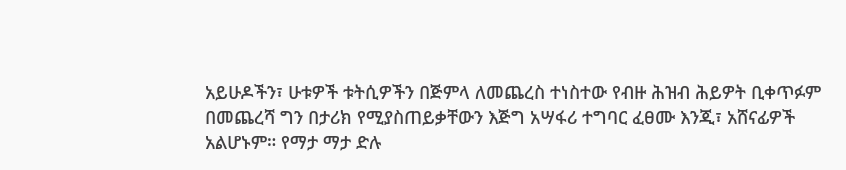አይሁዶችን፣ ሁቱዎች ቱትሲዎችን በጅምላ ለመጨረስ ተነስተው የብዙ ሕዝብ ሕይዎት ቢቀጥፉም በመጨረሻ ግን በታሪክ የሚያስጠይቃቸውን እጅግ አሣፋሪ ተግባር ፈፀሙ እንጂ፣ አሸናፊዎች አልሆኑም። የማታ ማታ ድሉ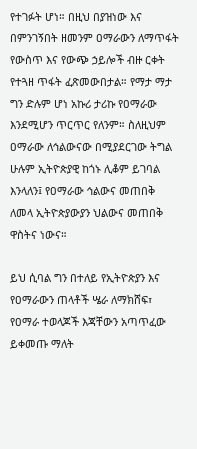የተገፉት ሆነ። በዚህ በያዝነው እና በምንገኝበት ዘመንም ዐማራውን ለማጥፋት የውስጥ እና የውጭ ኃይሎች ብዙ ርቀት የተጓዘ ጥፋት ፈጽመውበታል። የማታ ማታ ግን ድሉም ሆነ አኩሪ ታሪኩ የዐማራው እንደሚሆን ጥርጥር የለንም። ስለዚህም ዐማራው ለኅልውናው በሚያደርገው ትግል ሁሉም ኢትዮጵያዊ ከጎኑ ሊቆም ይገባል እንላለን፤ የዐማራው ኅልውና መጠበቅ ለመላ ኢትዮጵያውያን ህልውና መጠበቅ ዋስትና ነውና።

ይህ ሲባል ግን በተለይ የኢትዮጵያን እና የዐማራውን ጠላቶች ሤራ ለማክሸፍ፣ የዐማራ ተወላጆች እጃቸውን አጣጥፈው ይቀመጡ ማለት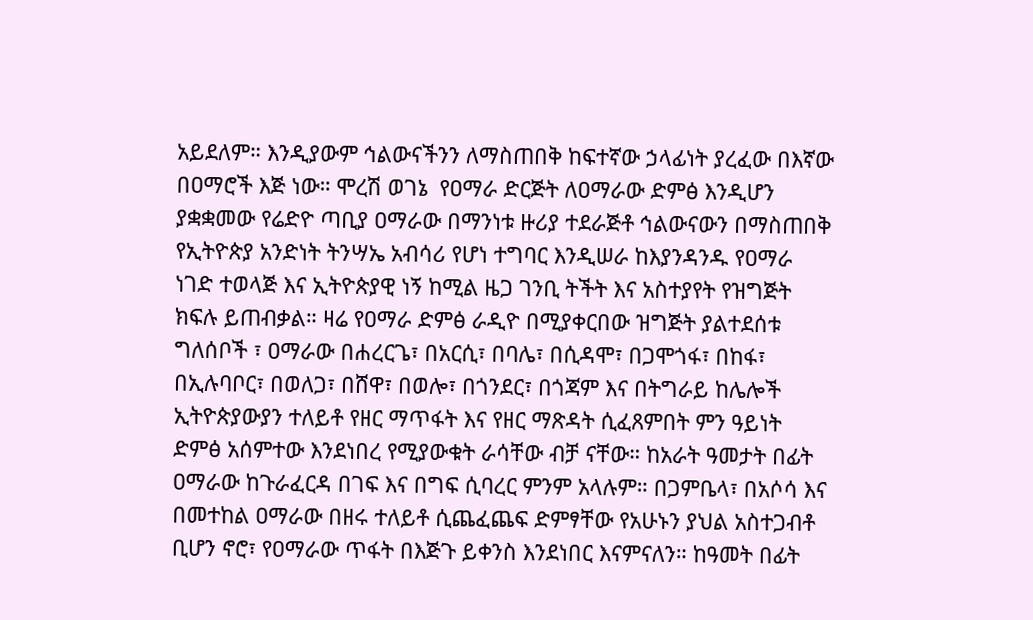አይደለም። እንዲያውም ኅልውናችንን ለማስጠበቅ ከፍተኛው ኃላፊነት ያረፈው በእኛው በዐማሮች እጅ ነው። ሞረሽ ወገኔ  የዐማራ ድርጅት ለዐማራው ድምፅ እንዲሆን ያቋቋመው የሬድዮ ጣቢያ ዐማራው በማንነቱ ዙሪያ ተደራጅቶ ኅልውናውን በማስጠበቅ የኢትዮጵያ አንድነት ትንሣኤ አብሳሪ የሆነ ተግባር እንዲሠራ ከእያንዳንዱ የዐማራ ነገድ ተወላጅ እና ኢትዮጵያዊ ነኝ ከሚል ዜጋ ገንቢ ትችት እና አስተያየት የዝግጅት ክፍሉ ይጠብቃል። ዛሬ የዐማራ ድምፅ ራዲዮ በሚያቀርበው ዝግጅት ያልተደሰቱ ግለሰቦች ፣ ዐማራው በሐረርጌ፣ በአርሲ፣ በባሌ፣ በሲዳሞ፣ በጋሞጎፋ፣ በከፋ፣ በኢሉባቦር፣ በወለጋ፣ በሸዋ፣ በወሎ፣ በጎንደር፣ በጎጃም እና በትግራይ ከሌሎች ኢትዮጵያውያን ተለይቶ የዘር ማጥፋት እና የዘር ማጽዳት ሲፈጸምበት ምን ዓይነት ድምፅ አሰምተው እንደነበረ የሚያውቁት ራሳቸው ብቻ ናቸው። ከአራት ዓመታት በፊት ዐማራው ከጉራፈርዳ በገፍ እና በግፍ ሲባረር ምንም አላሉም። በጋምቤላ፣ በአሶሳ እና በመተከል ዐማራው በዘሩ ተለይቶ ሲጨፈጨፍ ድምፃቸው የአሁኑን ያህል አስተጋብቶ ቢሆን ኖሮ፣ የዐማራው ጥፋት በእጅጉ ይቀንስ እንደነበር እናምናለን። ከዓመት በፊት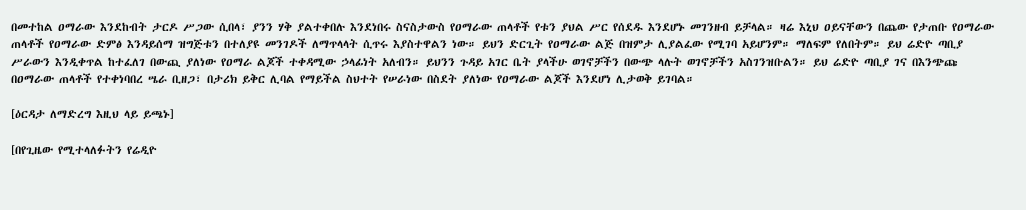በመተከል ዐማራው እንደከብት ታርዶ ሥጋው ሲበላ፣ ያንን ሃቅ ያልተቀበሉ እንደነበሩ ስናስታውስ የዐማራው ጠላቶች የቱን ያህል ሥር የሰደዱ እንደሆኑ መገንዘብ ይቻላል። ዛሬ እኒህ ዐይናቸውን በጨው የታጠቡ የዐማራው ጠላቶች የዐማራው ድምፅ እንዳይሰማ ዝግጅቱን በተለያዩ መንገዶች ለማጥላላት ሲጥሩ እያስተዋልን ነው። ይህን ድርጊት የዐማራው ልጅ በዝምታ ሊያልፈው የሚገባ አይሆንም። ማለፍም የለበትም። ይህ ሬድዮ ጣቢያ ሥራውን እንዲቀጥል ከተፈለገ በውጪ ያለነው የዐማራ ልጆች ተቀዳሚው ኃላፊነት አለብን። ይህንን ጉዳይ አገር ቤት ያላችሁ ወገኖቻችን በውጭ ላሉት ወገኖቻችን አስገንዝቡልን። ይህ ሬድዮ ጣቢያ ገና በእንጭጩ በዐማራው ጠላቶች የተቀነባበረ ሤራ ቢዘጋ፣ በታሪክ ይቅር ሊባል የማይችል ስህተት የሠራነው በስደት ያለነው የዐማራው ልጆች እንደሆነ ሊታወቅ ይገባል።

[ዕርዳታ ለማድረግ እዚህ ላይ ይጫኑ]

[በየጊዜው የሚተላለፉትን የሬዲዮ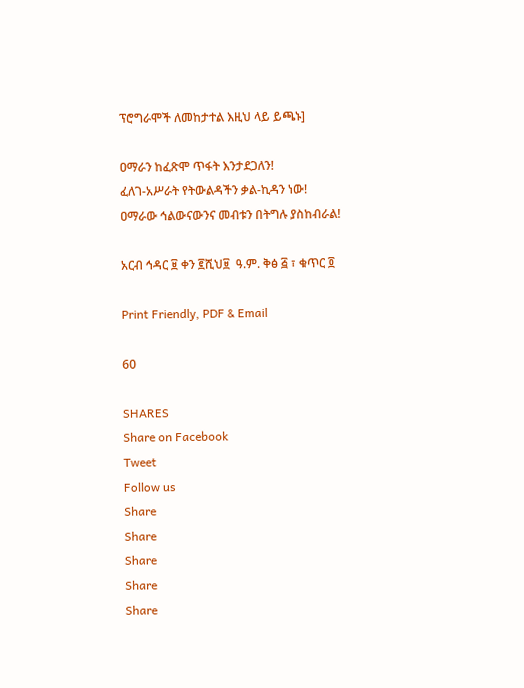ፕሮግራሞች ለመከታተል እዚህ ላይ ይጫኑ]

ዐማራን ከፈጽሞ ጥፋት እንታደጋለን!
ፈለገ-አሥራት የትውልዳችን ቃል-ኪዳን ነው!
ዐማራው ኅልውናውንና መብቱን በትግሉ ያስከብራል!

አርብ ኅዳር ፱ ቀን ፪ሺህ፱  ዓ.ም. ቅፅ ፭ ፣ ቁጥር ፬

Print Friendly, PDF & Email

60

SHARES
Share on Facebook
Tweet
Follow us
Share
Share
Share
Share
Share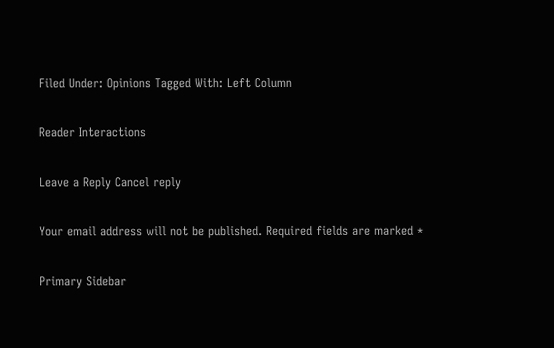Filed Under: Opinions Tagged With: Left Column

Reader Interactions

Leave a Reply Cancel reply

Your email address will not be published. Required fields are marked *

Primary Sidebar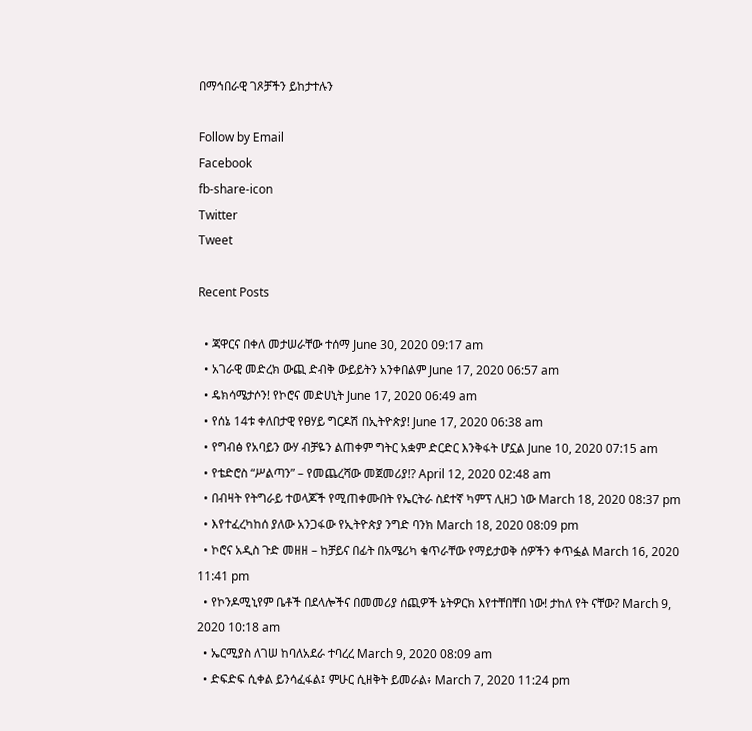በማኅበራዊ ገጾቻችን ይከታተሉን

Follow by Email
Facebook
fb-share-icon
Twitter
Tweet

Recent Posts

  • ጃዋርና በቀለ መታሠራቸው ተሰማ June 30, 2020 09:17 am
  • አገራዊ መድረክ ውጪ ድብቅ ውይይትን አንቀበልም June 17, 2020 06:57 am
  • ዴክሳሜታሶን! የኮሮና መድሀኒት June 17, 2020 06:49 am
  • የሰኔ 14ቱ ቀለበታዊ የፀሃይ ግርዶሽ በኢትዮጵያ! June 17, 2020 06:38 am
  • የግብፅ የአባይን ውሃ ብቻዬን ልጠቀም ግትር አቋም ድርድር እንቅፋት ሆኗል June 10, 2020 07:15 am
  • የቴድሮስ “ሥልጣን” – የመጨረሻው መጀመሪያ!? April 12, 2020 02:48 am
  • በብዛት የትግራይ ተወላጆች የሚጠቀሙበት የኤርትራ ስደተኛ ካምፕ ሊዘጋ ነው March 18, 2020 08:37 pm
  • እየተፈረካከሰ ያለው አንጋፋው የኢትዮጵያ ንግድ ባንክ March 18, 2020 08:09 pm
  • ኮሮና አዲስ ጉድ መዘዘ – ከቻይና በፊት በአሜሪካ ቁጥራቸው የማይታወቅ ሰዎችን ቀጥፏል March 16, 2020 11:41 pm
  • የኮንዶሚኒየም ቤቶች በደላሎችና በመመሪያ ሰጪዎች ኔትዎርክ እየተቸበቸበ ነው! ታከለ የት ናቸው? March 9, 2020 10:18 am
  • ኤርሚያስ ለገሠ ከባለአደራ ተባረረ March 9, 2020 08:09 am
  • ድፍድፍ ሲቀል ይንሳፈፋል፤ ምሁር ሲዘቅት ይመራል፥ March 7, 2020 11:24 pm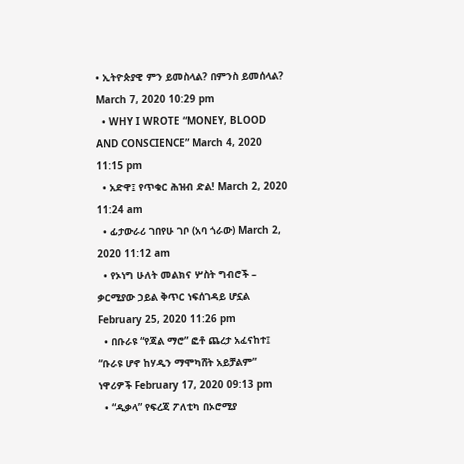• ኢትዮጵያዊ ምን ይመስላል? በምንስ ይመሰላል? March 7, 2020 10:29 pm
  • WHY I WROTE “MONEY, BLOOD AND CONSCIENCE” March 4, 2020 11:15 pm
  • አድዋ፤ የጥቁር ሕዝብ ድል! March 2, 2020 11:24 am
  • ፊታውራሪ ገበየሁ ገቦ (አባ ጎራው) March 2, 2020 11:12 am
  • የኦነግ ሁለት መልክና ሦስት ግብሮች – ቃርሚያው ኃይል ቅጥር ነፍሰገዳይ ሆኗል February 25, 2020 11:26 pm
  • በቡራዩ “የጃል ማሮ” ፎቶ ጨረታ አፈናከተ፤ “ቡራዩ ሆኖ ከሃዲን ማሞካሸት አይቻልም” ነዋሪዎች February 17, 2020 09:13 pm
  • “ዲቃላ” የፍረጃ ፖለቲካ በኦሮሚያ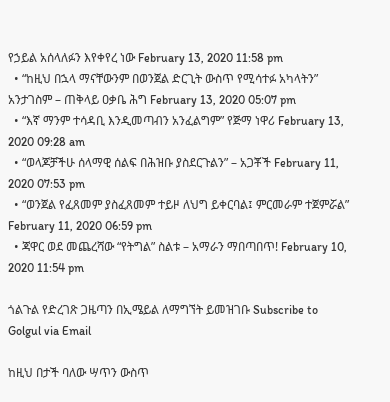የኃይል አሰላለፉን እየቀየረ ነው February 13, 2020 11:58 pm
  • “ከዚህ በኋላ ማናቸውንም በወንጀል ድርጊት ውስጥ የሚሳተፉ አካላትን” አንታገስም – ጠቅላይ ዐቃቤ ሕግ February 13, 2020 05:07 pm
  • “እኛ ማንም ተሳዳቢ እንዲመጣብን አንፈልግም” የጅማ ነዋሪ February 13, 2020 09:28 am
  • “ወላጆቻችሁ ሰላማዊ ሰልፍ በሕዝቡ ያስደርጉልን” – አጋቾች February 11, 2020 07:53 pm
  • “ወንጀል የፈጸመም ያስፈጸመም ተይዞ ለህግ ይቀርባል፤ ምርመራም ተጀምሯል” February 11, 2020 06:59 pm
  • ጃዋር ወደ መጨረሻው “የትግል” ስልቱ – አማራን ማበጣበጥ! February 10, 2020 11:54 pm

ጎልጉል የድረገጽ ጋዜጣን በኢሜይል ለማግኘት ይመዝገቡ Subscribe to Golgul via Email

ከዚህ በታች ባለው ሣጥን ውስጥ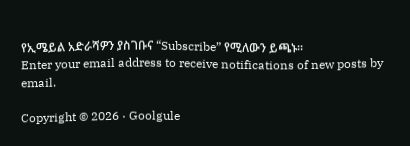የኢሜይል አድራሻዎን ያስገቡና “Subscribe” የሚለውን ይጫኑ፡፡
Enter your email address to receive notifications of new posts by email.

Copyright © 2026 · Goolgule